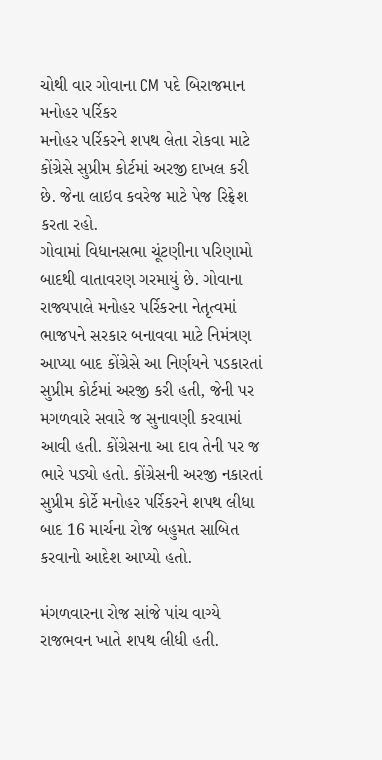ચોથી વાર ગોવાના CM પદે બિરાજમાન મનોહર પર્રિકર
મનોહર પર્રિકરને શપથ લેતા રોકવા માટે કોંગ્રેસે સુપ્રીમ કોર્ટમાં અરજી દાખલ કરી છે. જેના લાઇવ કવરેજ માટે પેજ રિફ્રેશ કરતા રહો.
ગોવામાં વિધાનસભા ચૂંટણીના પરિણામો બાદથી વાતાવરણ ગરમાયું છે. ગોવાના રાજ્યપાલે મનોહર પર્રિકરના નેતૃત્વમાં ભાજપને સરકાર બનાવવા માટે નિમંત્રણ આપ્યા બાદ કોંગ્રેસે આ નિર્ણયને પડકારતાં સુપ્રીમ કોર્ટમાં અરજી કરી હતી, જેની પર મગળવારે સવારે જ સુનાવણી કરવામાં આવી હતી. કોંગ્રેસના આ દાવ તેની પર જ ભારે પડ્યો હતો. કોંગ્રેસની અરજી નકારતાં સુપ્રીમ કોર્ટે મનોહર પર્રિકરને શપથ લીધા બાદ 16 માર્ચના રોજ બહુમત સાબિત કરવાનો આદેશ આપ્યો હતો.

મંગળવારના રોજ સાંજે પાંચ વાગ્યે રાજભવન ખાતે શપથ લીધી હતી.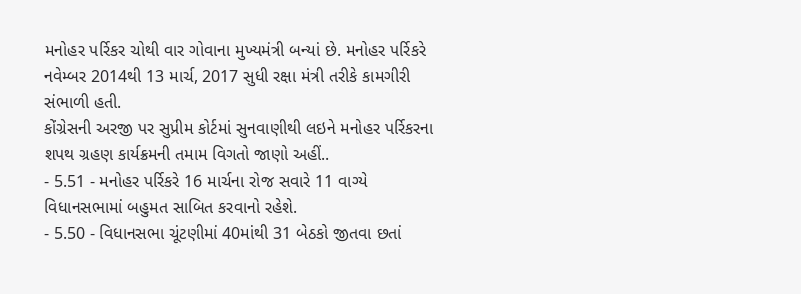મનોહર પર્રિકર ચોથી વાર ગોવાના મુખ્યમંત્રી બન્યાં છે. મનોહર પર્રિકરે નવેમ્બર 2014થી 13 માર્ચ, 2017 સુધી રક્ષા મંત્રી તરીકે કામગીરી સંભાળી હતી.
કોંગ્રેસની અરજી પર સુપ્રીમ કોર્ટમાં સુનવાણીથી લઇને મનોહર પર્રિકરના શપથ ગ્રહણ કાર્યક્રમની તમામ વિગતો જાણો અહીં..
- 5.51 - મનોહર પર્રિકરે 16 માર્ચના રોજ સવારે 11 વાગ્યે વિધાનસભામાં બહુમત સાબિત કરવાનો રહેશે.
- 5.50 - વિધાનસભા ચૂંટણીમાં 40માંથી 31 બેઠકો જીતવા છતાં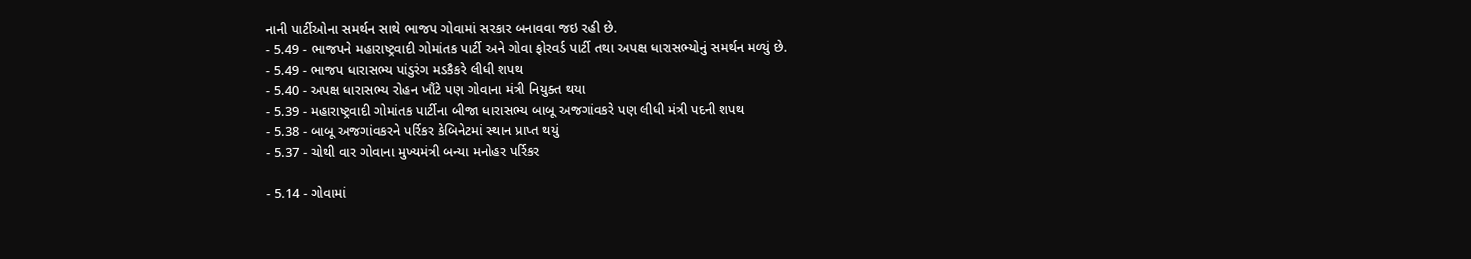નાની પાર્ટીઓના સમર્થન સાથે ભાજપ ગોવામાં સરકાર બનાવવા જઇ રહી છે.
- 5.49 - ભાજપને મહારાષ્ટ્રવાદી ગોમાંતક પાર્ટી અને ગોવા ફોરવર્ડ પાર્ટી તથા અપક્ષ ધારાસભ્યોનું સમર્થન મળ્યું છે.
- 5.49 - ભાજપ ધારાસભ્ય પાંડુરંગ મડકૈકરે લીધી શપથ
- 5.40 - અપક્ષ ધારાસભ્ય રોહન ખૌંટે પણ ગોવાના મંત્રી નિયુક્ત થયા
- 5.39 - મહારાષ્ટ્રવાદી ગોમાંતક પાર્ટીના બીજા ધારાસભ્ય બાબૂ અજગાંવકરે પણ લીધી મંત્રી પદની શપથ
- 5.38 - બાબૂ અજગાંવકરને પર્રિકર કેબિનેટમાં સ્થાન પ્રાપ્ત થયું
- 5.37 - ચોથી વાર ગોવાના મુખ્યમંત્રી બન્યા મનોહર પર્રિકર

- 5.14 - ગોવામાં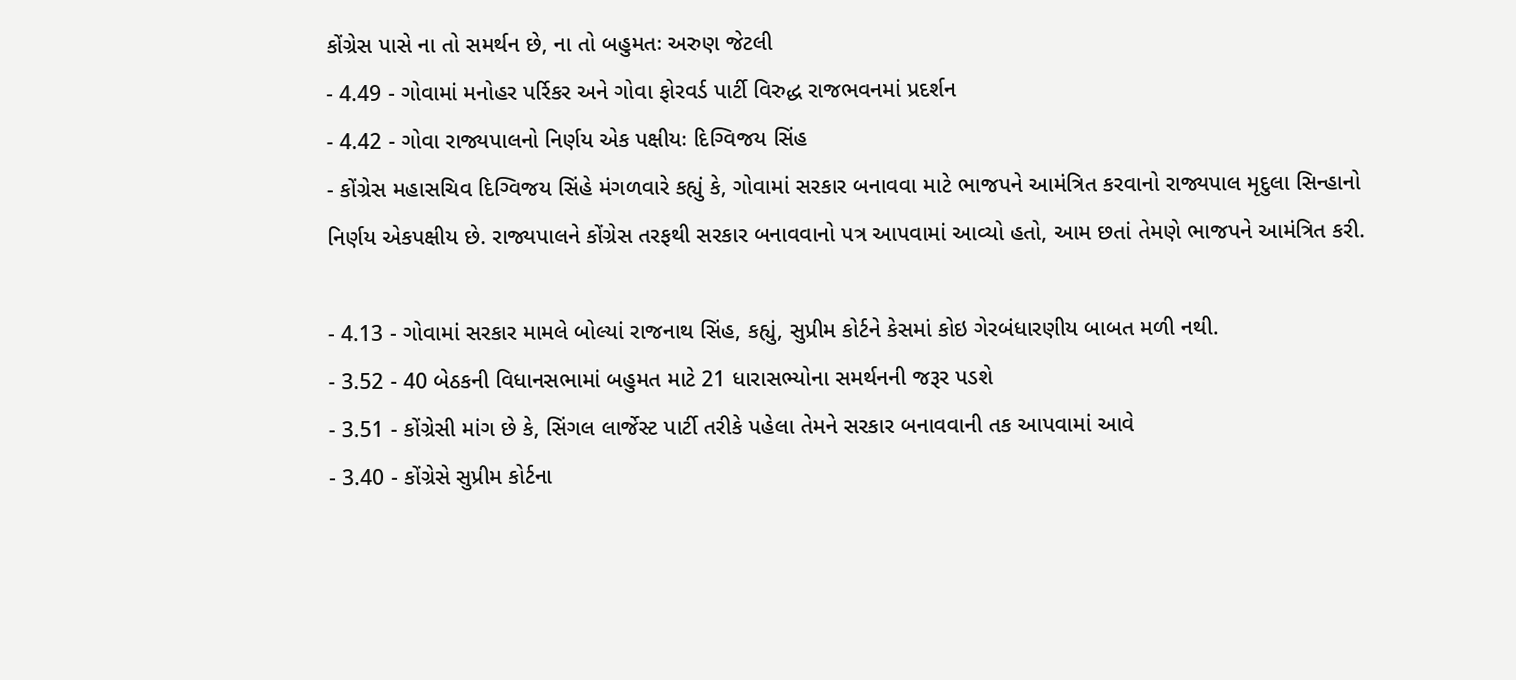કોંગ્રેસ પાસે ના તો સમર્થન છે, ના તો બહુમતઃ અરુણ જેટલી
- 4.49 - ગોવામાં મનોહર પર્રિકર અને ગોવા ફોરવર્ડ પાર્ટી વિરુદ્ધ રાજભવનમાં પ્રદર્શન
- 4.42 - ગોવા રાજ્યપાલનો નિર્ણય એક પક્ષીયઃ દિગ્વિજય સિંહ
- કોંગ્રેસ મહાસચિવ દિગ્વિજય સિંહે મંગળવારે કહ્યું કે, ગોવામાં સરકાર બનાવવા માટે ભાજપને આમંત્રિત કરવાનો રાજ્યપાલ મૃદુલા સિન્હાનો નિર્ણય એકપક્ષીય છે. રાજ્યપાલને કોંગ્રેસ તરફથી સરકાર બનાવવાનો પત્ર આપવામાં આવ્યો હતો, આમ છતાં તેમણે ભાજપને આમંત્રિત કરી.

- 4.13 - ગોવામાં સરકાર મામલે બોલ્યાં રાજનાથ સિંહ, કહ્યું, સુપ્રીમ કોર્ટને કેસમાં કોઇ ગેરબંધારણીય બાબત મળી નથી.
- 3.52 - 40 બેઠકની વિધાનસભામાં બહુમત માટે 21 ધારાસભ્યોના સમર્થનની જરૂર પડશે
- 3.51 - કોંગ્રેસી માંગ છે કે, સિંગલ લાર્જેસ્ટ પાર્ટી તરીકે પહેલા તેમને સરકાર બનાવવાની તક આપવામાં આવે
- 3.40 - કોંગ્રેસે સુપ્રીમ કોર્ટના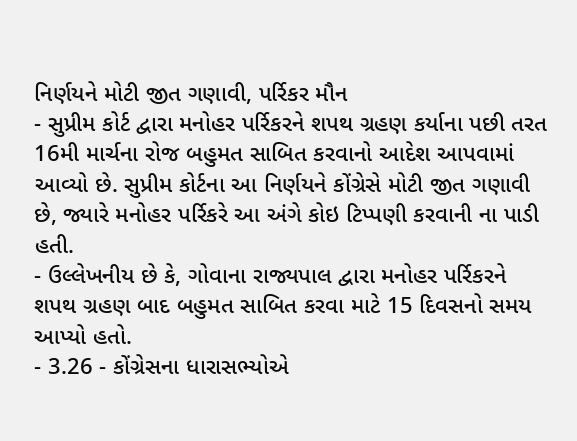નિર્ણયને મોટી જીત ગણાવી, પર્રિકર મૌન
- સુપ્રીમ કોર્ટ દ્વારા મનોહર પર્રિકરને શપથ ગ્રહણ કર્યાના પછી તરત 16મી માર્ચના રોજ બહુમત સાબિત કરવાનો આદેશ આપવામાં આવ્યો છે. સુપ્રીમ કોર્ટના આ નિર્ણયને કોંગ્રેસે મોટી જીત ગણાવી છે, જ્યારે મનોહર પર્રિકરે આ અંગે કોઇ ટિપ્પણી કરવાની ના પાડી હતી.
- ઉલ્લેખનીય છે કે, ગોવાના રાજ્યપાલ દ્વારા મનોહર પર્રિકરને શપથ ગ્રહણ બાદ બહુમત સાબિત કરવા માટે 15 દિવસનો સમય આપ્યો હતો.
- 3.26 - કોંગ્રેસના ધારાસભ્યોએ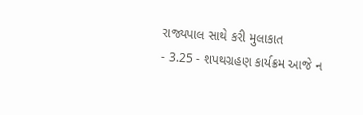રાજ્યપાલ સાથે કરી મુલાકાત
- 3.25 - શપથગ્રહણ કાર્યક્રમ આજે ન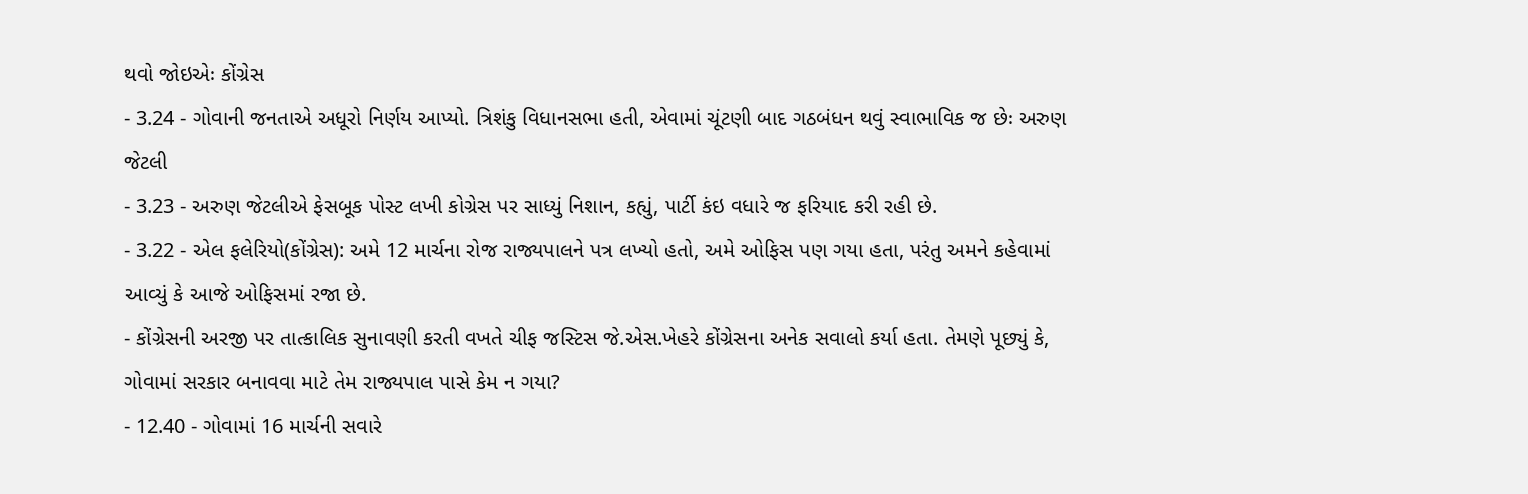થવો જોઇએઃ કોંગ્રેસ
- 3.24 - ગોવાની જનતાએ અધૂરો નિર્ણય આપ્યો. ત્રિશંકુ વિધાનસભા હતી, એવામાં ચૂંટણી બાદ ગઠબંધન થવું સ્વાભાવિક જ છેઃ અરુણ જેટલી
- 3.23 - અરુણ જેટલીએ ફેસબૂક પોસ્ટ લખી કોગ્રેસ પર સાધ્યું નિશાન, કહ્યું, પાર્ટી કંઇ વધારે જ ફરિયાદ કરી રહી છે.
- 3.22 - એલ ફલેરિયો(કોંગ્રેસ): અમે 12 માર્ચના રોજ રાજ્યપાલને પત્ર લખ્યો હતો, અમે ઓફિસ પણ ગયા હતા, પરંતુ અમને કહેવામાં આવ્યું કે આજે ઓફિસમાં રજા છે.
- કોંગ્રેસની અરજી પર તાત્કાલિક સુનાવણી કરતી વખતે ચીફ જસ્ટિસ જે.એસ.ખેહરે કોંગ્રેસના અનેક સવાલો કર્યા હતા. તેમણે પૂછ્યું કે, ગોવામાં સરકાર બનાવવા માટે તેમ રાજ્યપાલ પાસે કેમ ન ગયા?
- 12.40 - ગોવામાં 16 માર્ચની સવારે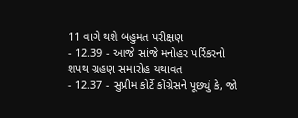11 વાગે થશે બહુમત પરીક્ષણ
- 12.39 - આજે સાંજે મનોહર પર્રિકરનો શપથ ગ્રહણ સમારોહ યથાવત
- 12.37 - સુપ્રીમ કોર્ટે કોંગ્રેસને પૂછ્યું કે, જો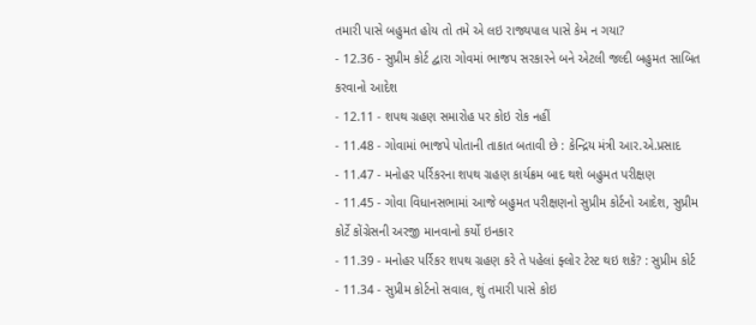તમારી પાસે બહુમત હોય તો તમે એ લઇ રાજ્યપાલ પાસે કેમ ન ગયા?
- 12.36 - સુપ્રીમ કોર્ટ દ્વારા ગોવમાં ભાજપ સરકારને બને એટલી જલ્દી બહુમત સાબિત કરવાનો આદેશ
- 12.11 - શપથ ગ્રહણ સમારોહ પર કોઇ રોક નહીં
- 11.48 - ગોવામાં ભાજપે પોતાની તાકાત બતાવી છે : કેન્દ્રિય મંત્રી આર.એ.પ્રસાદ
- 11.47 - મનોહર પર્રિકરના શપથ ગ્રહણ કાર્યક્રમ બાદ થશે બહુમત પરીક્ષણ
- 11.45 - ગોવા વિધાનસભામાં આજે બહુમત પરીક્ષણનો સુપ્રીમ કોર્ટનો આદેશ, સુપ્રીમ કોર્ટે કોંગ્રેસની અરજી માનવાનો કર્યો ઇનકાર
- 11.39 - મનોહર પર્રિકર શપથ ગ્રહણ કરે તે પહેલાં ફ્લોર ટેસ્ટ થઇ શકે? : સુપ્રીમ કોર્ટ
- 11.34 - સુપ્રીમ કોર્ટનો સવાલ, શું તમારી પાસે કોઇ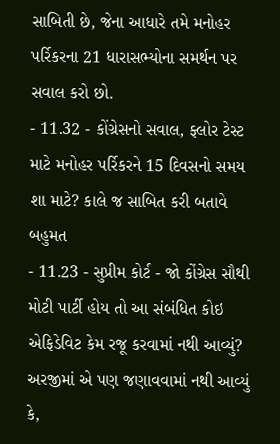સાબિતી છે, જેના આધારે તમે મનોહર પર્રિકરના 21 ધારાસભ્યોના સમર્થન પર સવાલ કરો છો.
- 11.32 - કોંગ્રેસનો સવાલ, ફ્લોર ટેસ્ટ માટે મનોહર પર્રિકરને 15 દિવસનો સમય શા માટે? કાલે જ સાબિત કરી બતાવે બહુમત
- 11.23 - સુપ્રીમ કોર્ટ - જો કોંગ્રેસ સૌથી મોટી પાર્ટી હોય તો આ સંબંધિત કોઇ એફિડેવિટ કેમ રજૂ કરવામાં નથી આવ્યું? અરજીમાં એ પણ જણાવવામાં નથી આવ્યું કે,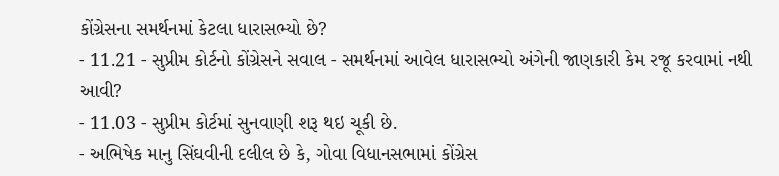કોંગ્રેસના સમર્થનમાં કેટલા ધારાસભ્યો છે?
- 11.21 - સુપ્રીમ કોર્ટનો કોંગ્રેસને સવાલ - સમર્થનમાં આવેલ ધારાસભ્યો અંગેની જાણકારી કેમ રજૂ કરવામાં નથી આવી?
- 11.03 - સુપ્રીમ કોર્ટમાં સુનવાણી શરૂ થઇ ચૂકી છે.
- અભિષેક માનુ સિંઘવીની દલીલ છે કે, ગોવા વિધાનસભામાં કોંગ્રેસ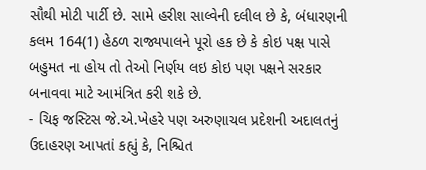સૌથી મોટી પાર્ટી છે. સામે હરીશ સાલ્વેની દલીલ છે કે, બંધારણની કલમ 164(1) હેઠળ રાજ્યપાલને પૂરો હક છે કે કોઇ પક્ષ પાસે બહુમત ના હોય તો તેઓ નિર્ણય લઇ કોઇ પણ પક્ષને સરકાર બનાવવા માટે આમંત્રિત કરી શકે છે.
- ચિફ જસ્ટિસ જે.એ.ખેહરે પણ અરુણાચલ પ્રદેશની અદાલતનું ઉદાહરણ આપતાં કહ્યું કે, નિશ્ચિત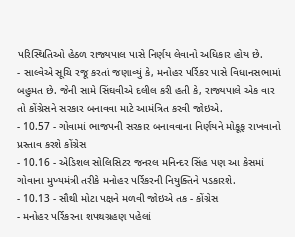પરિસ્થિતિઓ હેઠળ રાજ્યપાલ પાસે નિર્ણય લેવાનો અધિકાર હોય છે.
- સાલ્વેએ સૂચિ રજૂ કરતાં જણાવ્યું કે, મનોહર પર્રિકર પાસે વિધાનસભામાં બહુમત છે. જેની સામે સિંઘવીએ દલીલ કરી હતી કે, રાજ્યપાલે એક વાર તો કોંગ્રેસને સરકાર બનાવવા માટે આમંત્રિત કરવી જોઇએ.
- 10.57 - ગોવામાં ભાજપની સરકાર બનાવવાના નિર્ણયને મોકૂફ રાખવાનો પ્રસ્તાવ કરશે કોંગ્રેસ
- 10.16 - એડિશલ સોલિસિટર જનરલ મનિન્દર સિંહ પણ આ કેસમાં ગોવાના મુખ્યમંત્રી તરીકે મનોહર પર્રિકરની નિયુક્તિને પડકારશે.
- 10.13 - સૌથી મોટા પક્ષને મળવી જોઇએ તક - કોંગ્રેસ
- મનોહર પર્રિકરના શપથગ્રહણ પહેલાં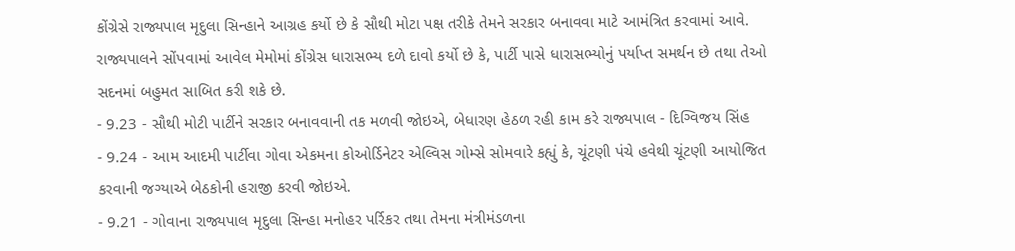કોંગ્રેસે રાજ્યપાલ મૃદુલા સિન્હાને આગ્રહ કર્યો છે કે સૌથી મોટા પક્ષ તરીકે તેમને સરકાર બનાવવા માટે આમંત્રિત કરવામાં આવે. રાજ્યપાલને સોંપવામાં આવેલ મેમોમાં કોંગ્રેસ ધારાસભ્ય દળે દાવો કર્યો છે કે, પાર્ટી પાસે ધારાસભ્યોનું પર્યાપ્ત સમર્થન છે તથા તેઓ સદનમાં બહુમત સાબિત કરી શકે છે.
- 9.23 - સૌથી મોટી પાર્ટીને સરકાર બનાવવાની તક મળવી જોઇએ, બેધારણ હેઠળ રહી કામ કરે રાજ્યપાલ - દિગ્વિજય સિંહ
- 9.24 - આમ આદમી પાર્ટીવા ગોવા એકમના કોઓર્ડિનેટર એલ્વિસ ગોમ્સે સોમવારે કહ્યું કે, ચૂંટણી પંચે હવેથી ચૂંટણી આયોજિત કરવાની જગ્યાએ બેઠકોની હરાજી કરવી જોઇએ.
- 9.21 - ગોવાના રાજ્યપાલ મૃદુલા સિન્હા મનોહર પર્રિકર તથા તેમના મંત્રીમંડળના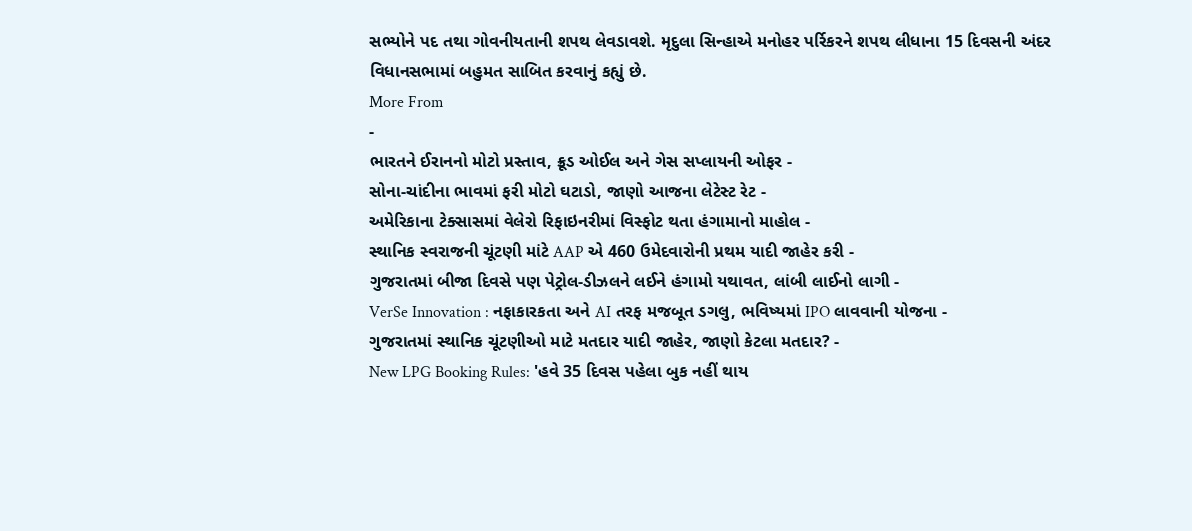સભ્યોને પદ તથા ગોવનીયતાની શપથ લેવડાવશે. મૃદુલા સિન્હાએ મનોહર પર્રિકરને શપથ લીધાના 15 દિવસની અંદર વિધાનસભામાં બહુમત સાબિત કરવાનું કહ્યું છે.
More From
-
ભારતને ઈરાનનો મોટો પ્રસ્તાવ, ક્રૂડ ઓઈલ અને ગેસ સપ્લાયની ઓફર -
સોના-ચાંદીના ભાવમાં ફરી મોટો ઘટાડો, જાણો આજના લેટેસ્ટ રેટ -
અમેરિકાના ટેક્સાસમાં વેલેરો રિફાઇનરીમાં વિસ્ફોટ થતા હંગામાનો માહોલ -
સ્થાનિક સ્વરાજની ચૂંટણી માંટે AAP એ 460 ઉમેદવારોની પ્રથમ યાદી જાહેર કરી -
ગુજરાતમાં બીજા દિવસે પણ પેટ્રોલ-ડીઝલને લઈને હંગામો યથાવત, લાંબી લાઈનો લાગી -
VerSe Innovation : નફાકારકતા અને AI તરફ મજબૂત ડગલુ, ભવિષ્યમાં IPO લાવવાની યોજના -
ગુજરાતમાં સ્થાનિક ચૂંટણીઓ માટે મતદાર યાદી જાહેર, જાણો કેટલા મતદાર? -
New LPG Booking Rules: 'હવે 35 દિવસ પહેલા બુક નહીં થાય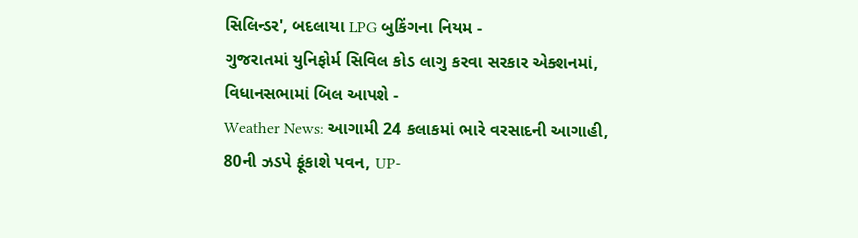સિલિન્ડર', બદલાયા LPG બુકિંગના નિયમ -
ગુજરાતમાં યુનિફોર્મ સિવિલ કોડ લાગુ કરવા સરકાર એક્શનમાં, વિધાનસભામાં બિલ આપશે -
Weather News: આગામી 24 કલાકમાં ભારે વરસાદની આગાહી, 80ની ઝડપે ફૂંકાશે પવન, UP-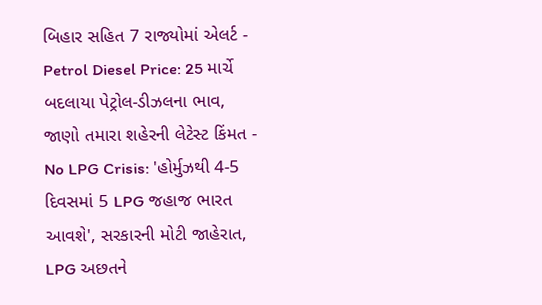બિહાર સહિત 7 રાજ્યોમાં એલર્ટ -
Petrol Diesel Price: 25 માર્ચે બદલાયા પેટ્રોલ-ડીઝલના ભાવ, જાણો તમારા શહેરની લેટેસ્ટ કિંમત -
No LPG Crisis: 'હોર્મુઝથી 4-5 દિવસમાં 5 LPG જહાજ ભારત આવશે', સરકારની મોટી જાહેરાત, LPG અછતને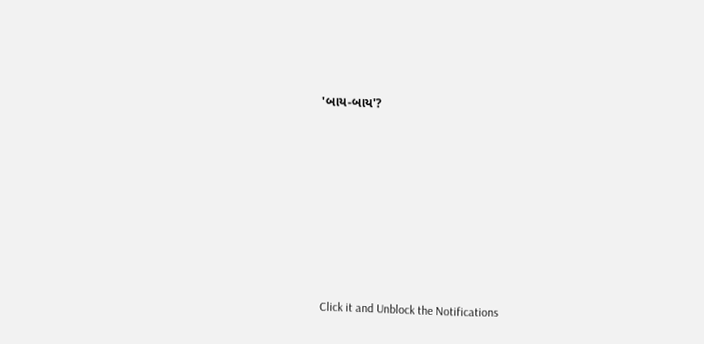'બાય-બાય'?








Click it and Unblock the Notifications